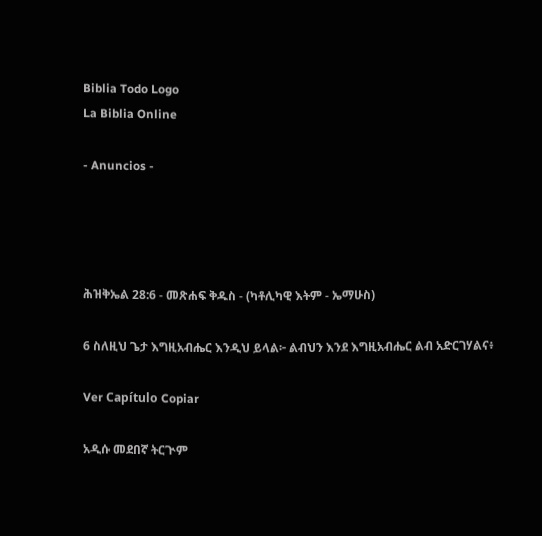Biblia Todo Logo
La Biblia Online

- Anuncios -




ሕዝቅኤል 28:6 - መጽሐፍ ቅዱስ - (ካቶሊካዊ እትም - ኤማሁስ)

6 ስለዚህ ጌታ እግዚአብሔር እንዲህ ይላል፦ ልብህን እንደ እግዚአብሔር ልብ አድርገሃልና፥

Ver Capítulo Copiar

አዲሱ መደበኛ ትርጒም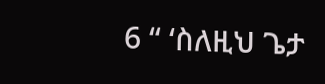6 “ ‘ስለዚህ ጌታ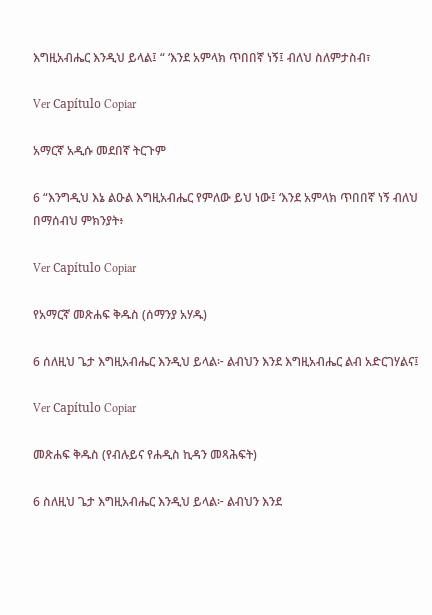እግዚአብሔር እንዲህ ይላል፤ “ ‘እንደ አምላክ ጥበበኛ ነኝ፤ ብለህ ስለምታስብ፣

Ver Capítulo Copiar

አማርኛ አዲሱ መደበኛ ትርጉም

6 “እንግዲህ እኔ ልዑል እግዚአብሔር የምለው ይህ ነው፤ ‘እንደ አምላክ ጥበበኛ ነኝ ብለህ በማሰብህ ምክንያት፥

Ver Capítulo Copiar

የአማርኛ መጽሐፍ ቅዱስ (ሰማንያ አሃዱ)

6 ሰለዚህ ጌታ እግዚአብሔር እንዲህ ይላል፦ ልብህን እንደ እግዚአብሔር ልብ አድርገሃልና፤

Ver Capítulo Copiar

መጽሐፍ ቅዱስ (የብሉይና የሐዲስ ኪዳን መጻሕፍት)

6 ስለዚህ ጌታ እግዚአብሔር እንዲህ ይላል፦ ልብህን እንደ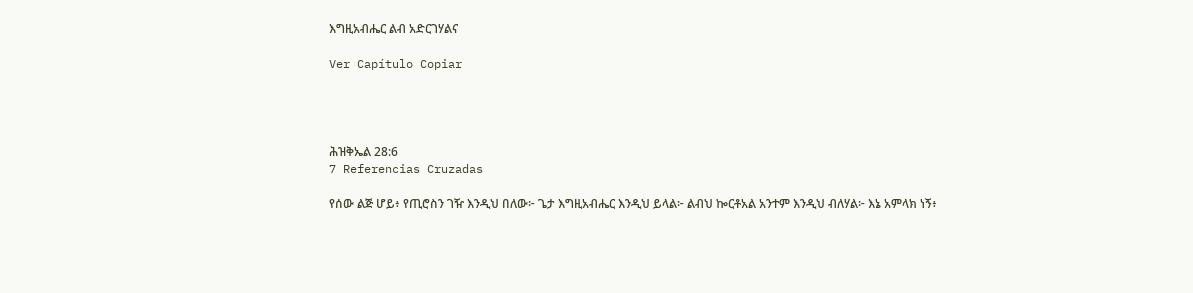እግዚአብሔር ልብ አድርገሃልና

Ver Capítulo Copiar




ሕዝቅኤል 28:6
7 Referencias Cruzadas

የሰው ልጅ ሆይ፥ የጢሮስን ገዥ እንዲህ በለው፦ ጌታ እግዚአብሔር እንዲህ ይላል፦ ልብህ ኰርቶአል አንተም እንዲህ ብለሃል፦ እኔ አምላክ ነኝ፥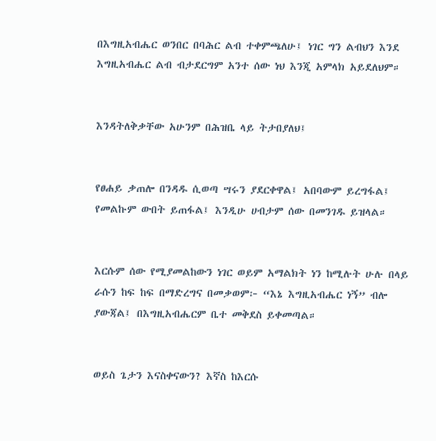በእግዚአብሔር ወንበር በባሕር ልብ ተቀምጫለሁ፤ ነገር ግን ልብህን እንደ እግዚአብሔር ልብ ብታደርግም አንተ ሰው ነህ እንጂ አምላክ አይደለህም።


እንዳትለቅቃቸው አሁንም በሕዝቤ ላይ ትታበያለህ፤


የፀሐይ ቃጠሎ በንዳዱ ሲወጣ ሣሩን ያደርቀዋል፤ አበባውም ይረግፋል፤ የመልኩም ውበት ይጠፋል፤ እንዲሁ ሀብታም ሰው በመንገዱ ይዝላል።


እርሱም ሰው የሚያመልከውን ነገር ወይም አማልክት ነን ከሚሉት ሁሉ በላይ ራሱን ከፍ ከፍ በማድረግና በመቃወም፦ “እኔ እግዚአብሔር ነኝ” ብሎ ያውጃል፤ በእግዚአብሔርም ቤተ መቅደስ ይቀመጣል።


ወይስ ጌታን እናስቀናውን? እኛስ ከእርሱ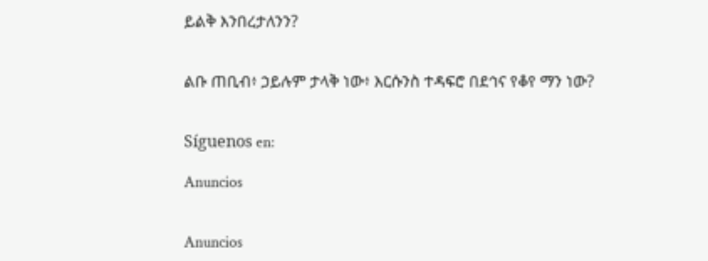ይልቅ እንበረታለንን?


ልቡ ጠቢብ፥ ኃይሉም ታላቅ ነው፥ እርሱንስ ተዳፍሮ በደኅና የቆየ ማን ነው?


Síguenos en:

Anuncios


Anuncios